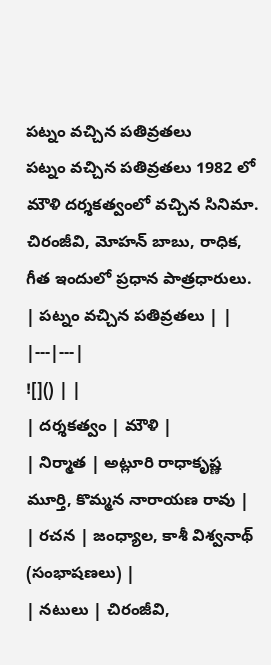పట్నం వచ్చిన పతివ్రతలు
పట్నం వచ్చిన పతివ్రతలు 1982 లో మౌళి దర్శకత్వంలో వచ్చిన సినిమా. చిరంజీవి, మోహన్ బాబు, రాధిక, గీత ఇందులో ప్రధాన పాత్రధారులు.
| పట్నం వచ్చిన పతివ్రతలు | |
|---|---|
![]() | |
| దర్శకత్వం | మౌళి |
| నిర్మాత | అట్లూరి రాధాకృష్ణ మూర్తి, కొమ్మన నారాయణ రావు |
| రచన | జంధ్యాల, కాశీ విశ్వనాథ్ (సంభాషణలు) |
| నటులు | చిరంజీవి,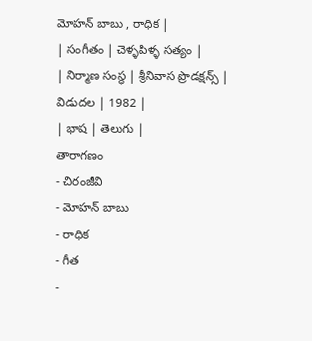మోహన్ బాబు , రాధిక |
| సంగీతం | చెళ్ళపిళ్ళ సత్యం |
| నిర్మాణ సంస్థ | శ్రీనివాస ప్రొడక్షన్స్ |
విడుదల | 1982 |
| భాష | తెలుగు |
తారాగణం
- చిరంజీవి
- మోహన్ బాబు
- రాధిక
- గీత
-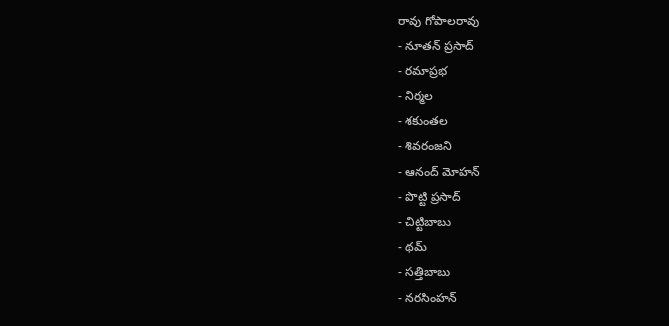రావు గోపాలరావు
- నూతన్ ప్రసాద్
- రమాప్రభ
- నిర్మల
- శకుంతల
- శివరంజని
- ఆనంద్ మోహన్
- పొట్టి ప్రసాద్
- చిట్టిబాబు
- థమ్
- సత్తిబాబు
- నరసింహన్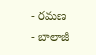- రమణ
- బాలాజీ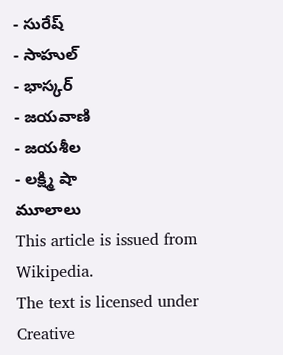- సురేష్
- సాహుల్
- భాస్కర్
- జయవాణి
- జయశీల
- లక్ష్మి షా
మూలాలు
This article is issued from
Wikipedia.
The text is licensed under Creative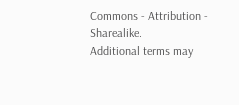Commons - Attribution - Sharealike.
Additional terms may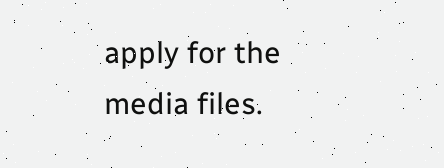apply for the media files.